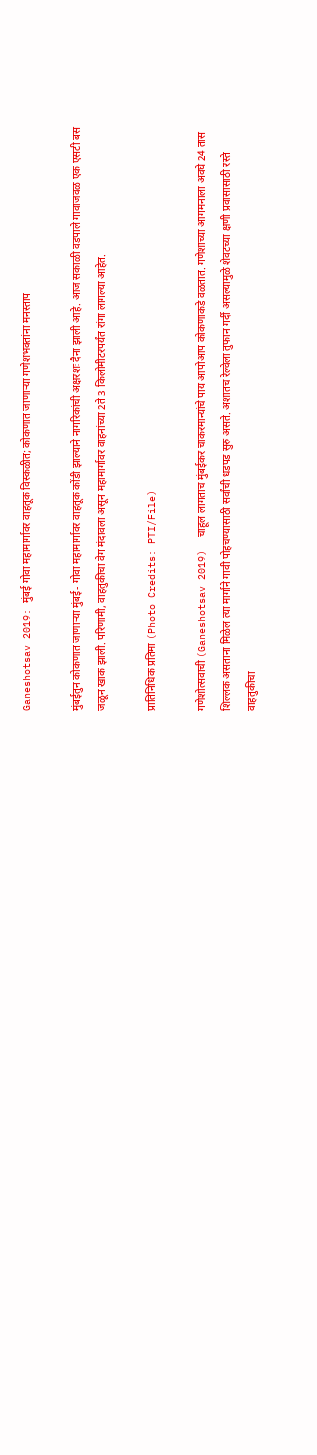Ganeshotsav 2019: मुंबई गोवा महामार्गावर वाहतूक विस्कळीत; कोकणात जाणाऱ्या गणेशभक्तांना मनस्ताप

मुंबईतुन कोकणात जाणाऱ्या मुंबई- गोवा महामार्गावर वाहतूक कोंडी झाल्याने नागरिकांची अक्षरशः दैना झाली आहे. आज सकाळी वडपाले गावाजवळ एक एसटी बस जळून खाक झाली. परिणामी, वाहतुकीचा वेग मंदावला असून महामार्गावर वाहनांच्या 2ते 3 किलोमीटरपर्यंत रांगा लागल्या आहेत.

प्रातिनिधिक प्रतिमा (Photo Credits: PTI/File)

गणेशोत्सवाची (Ganeshotsav 2019)  चाहूल लागताच मुंबईकर चाकरमान्यांचे पाय आपोआप कोकणाकडे वळतात. गणेशाच्या आगमनाला अवघे 24 तास शिल्लक असताना मिळेल त्या मार्गाने गावी पोहचण्यासाठी सर्वांची धडपड सुरु असते. अशातच रेल्वेला तुफान गर्दी असल्यामुळे शेवटच्या क्षणी प्रवासासाठी रस्ते वाहतुकीचा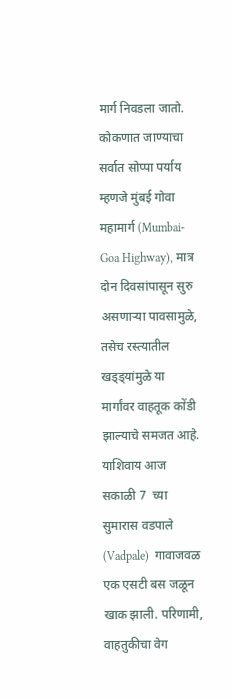मार्ग निवडला जातो. कोकणात जाण्याचा सर्वात सोप्पा पर्याय म्हणजे मुंबई गोवा महामार्ग (Mumbai- Goa Highway), मात्र दोन दिवसांपासून सुरु असणाऱ्या पावसामुळे, तसेच रस्त्यातील खड्ड्यांमुळे या मार्गांवर वाहतूक कोंडी झाल्याचे समजत आहे. याशिवाय आज सकाळी 7  च्या सुमारास वडपाले (Vadpale)  गावाजवळ एक एसटी बस जळून खाक झाली. परिणामी, वाहतुकीचा वेग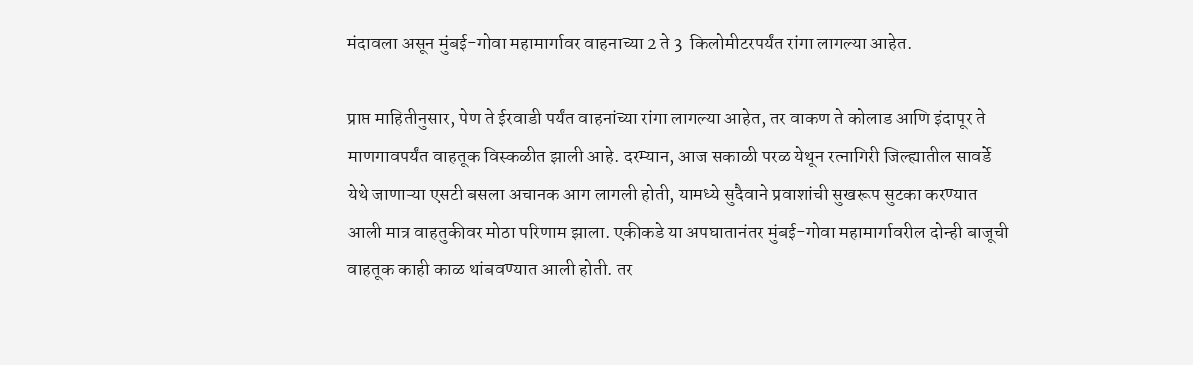मंदावला असून मुंबई-गोवा महामार्गावर वाहनाच्या 2 ते 3  किलोमीटरपर्यंत रांगा लागल्या आहेत.

प्राप्त माहितीनुसार, पेण ते ईरवाडी पर्यंत वाहनांच्या रांगा लागल्या आहेत, तर वाकण ते कोलाड आणि इंदापूर ते माणगावपर्यंत वाहतूक विस्कळीत झाली आहे. दरम्यान, आज सकाळी परळ येथून रत्नागिरी जिल्ह्यातील सावर्डे येथे जाणाऱ्या एसटी बसला अचानक आग लागली होती, यामध्ये सुदैवाने प्रवाशांची सुखरूप सुटका करण्यात आली मात्र वाहतुकीवर मोठा परिणाम झाला. एकीकडे या अपघातानंतर मुंबई-गोवा महामार्गावरील दोन्ही बाजूची वाहतूक काही काळ थांबवण्यात आली होती. तर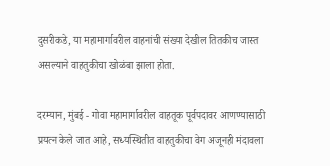दुसरीकडे, या महामार्गावरील वाहनांची संख्या देखील तितकीच जास्त असल्याने वाहतुकीचा खोळंबा झाला होता.

दरम्यान, मुंबई - गोवा महामार्गावरील वाहतूक पूर्वपदावर आणण्यासाठी प्रयत्न केले जात आहे, सध्यस्थितीत वाहतुकीचा वेग अजूनही मंदावला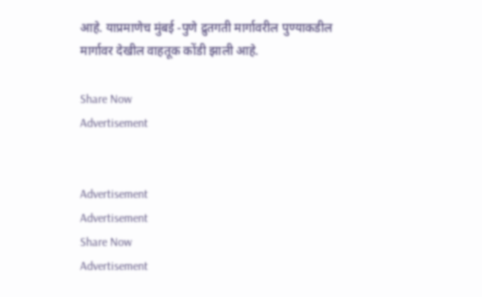आहे. याप्रमाणेच मुंबई -पुणे द्रुतगती मार्गावरील पुण्याकडील मार्गावर देखील वाहतूक कोंडी झाली आहे.

Share Now
Advertisement


Advertisement
Advertisement
Share Now
Advertisement